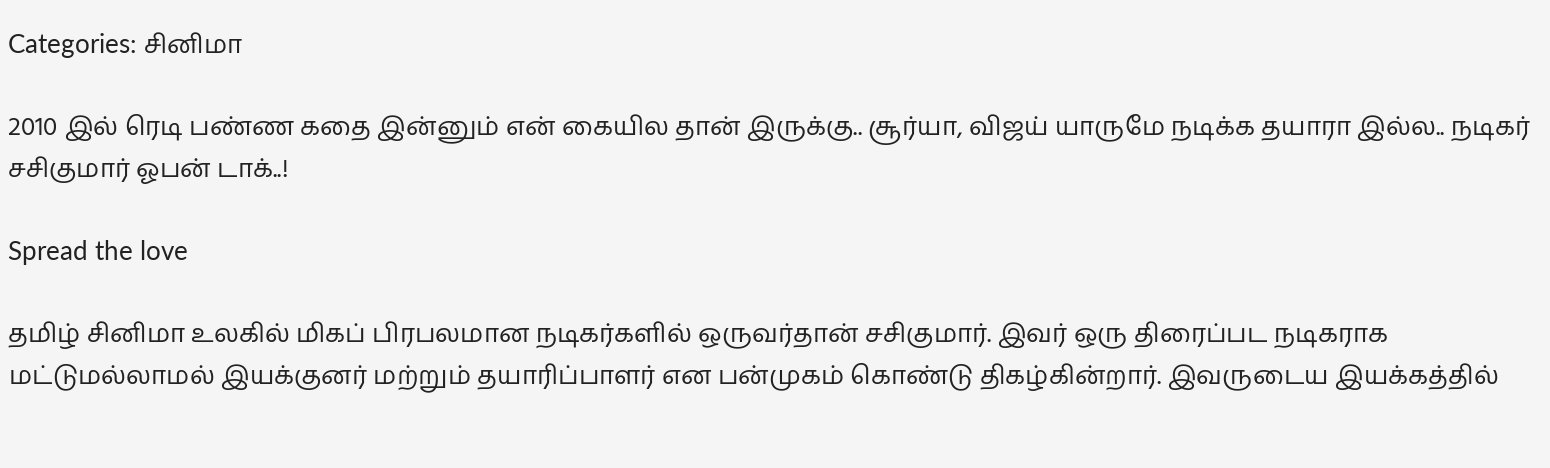Categories: சினிமா

2010 இல் ரெடி பண்ண கதை இன்னும் என் கையில தான் இருக்கு.. சூர்யா, விஜய் யாருமே நடிக்க தயாரா இல்ல.. நடிகர் சசிகுமார் ஓபன் டாக்..!

Spread the love

தமிழ் சினிமா உலகில் மிகப் பிரபலமான நடிகர்களில் ஒருவர்தான் சசிகுமார். இவர் ஒரு திரைப்பட நடிகராக மட்டுமல்லாமல் இயக்குனர் மற்றும் தயாரிப்பாளர் என பன்முகம் கொண்டு திகழ்கின்றார். இவருடைய இயக்கத்தில்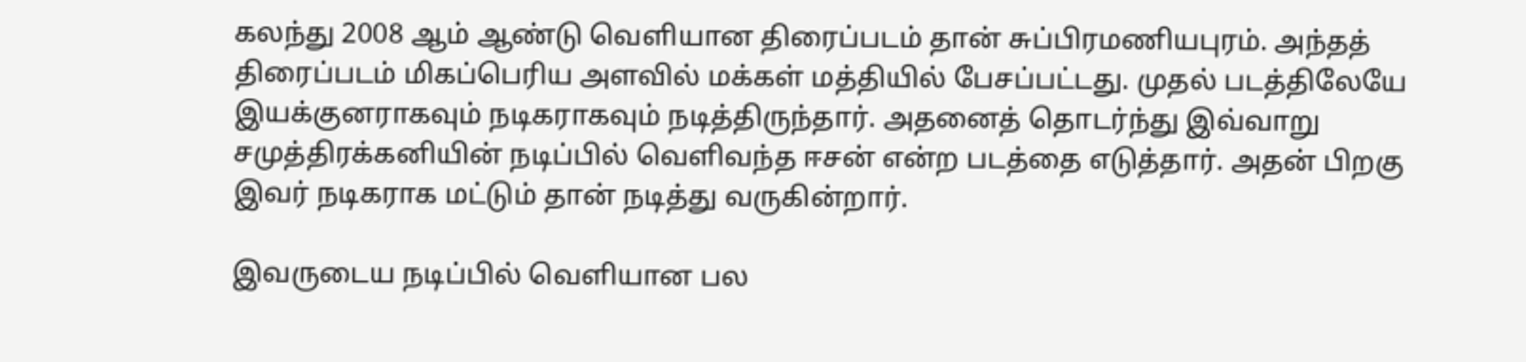கலந்து 2008 ஆம் ஆண்டு வெளியான திரைப்படம் தான் சுப்பிரமணியபுரம். அந்தத் திரைப்படம் மிகப்பெரிய அளவில் மக்கள் மத்தியில் பேசப்பட்டது. முதல் படத்திலேயே இயக்குனராகவும் நடிகராகவும் நடித்திருந்தார். அதனைத் தொடர்ந்து இவ்வாறு சமுத்திரக்கனியின் நடிப்பில் வெளிவந்த ஈசன் என்ற படத்தை எடுத்தார். அதன் பிறகு இவர் நடிகராக மட்டும் தான் நடித்து வருகின்றார்.

இவருடைய நடிப்பில் வெளியான பல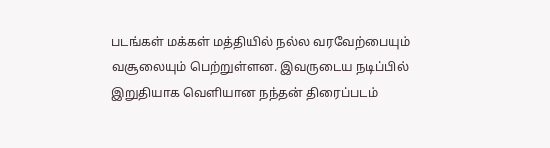படங்கள் மக்கள் மத்தியில் நல்ல வரவேற்பையும் வசூலையும் பெற்றுள்ளன. இவருடைய நடிப்பில் இறுதியாக வெளியான நந்தன் திரைப்படம்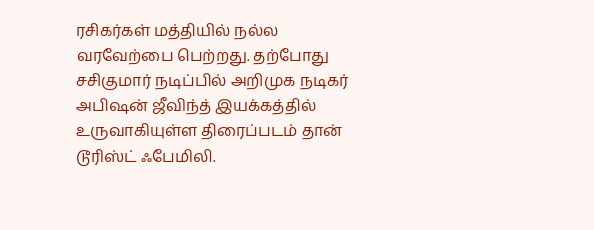ரசிகர்கள் மத்தியில் நல்ல வரவேற்பை பெற்றது. தற்போது சசிகுமார் நடிப்பில் அறிமுக நடிகர் அபிஷன் ஜீவிந்த் இயக்கத்தில் உருவாகியுள்ள திரைப்படம் தான் டூரிஸ்ட் ஃபேமிலி.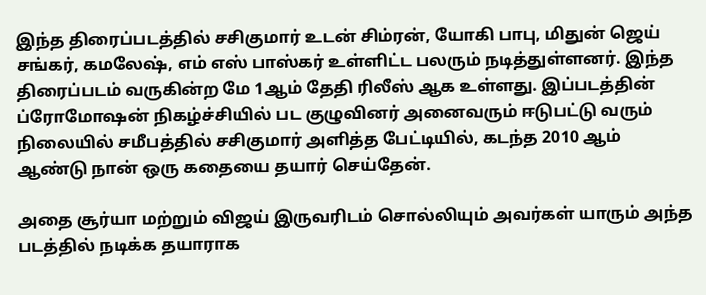இந்த திரைப்படத்தில் சசிகுமார் உடன் சிம்ரன், யோகி பாபு, மிதுன் ஜெய் சங்கர், கமலேஷ், எம் எஸ் பாஸ்கர் உள்ளிட்ட பலரும் நடித்துள்ளனர். இந்த திரைப்படம் வருகின்ற மே 1ஆம் தேதி ரிலீஸ் ஆக உள்ளது. இப்படத்தின் ப்ரோமோஷன் நிகழ்ச்சியில் பட குழுவினர் அனைவரும் ஈடுபட்டு வரும் நிலையில் சமீபத்தில் சசிகுமார் அளித்த பேட்டியில், கடந்த 2010 ஆம் ஆண்டு நான் ஒரு கதையை தயார் செய்தேன்.

அதை சூர்யா மற்றும் விஜய் இருவரிடம் சொல்லியும் அவர்கள் யாரும் அந்த படத்தில் நடிக்க தயாராக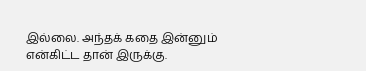இல்லை. அந்தக் கதை இன்னும் என்கிட்ட தான் இருக்கு.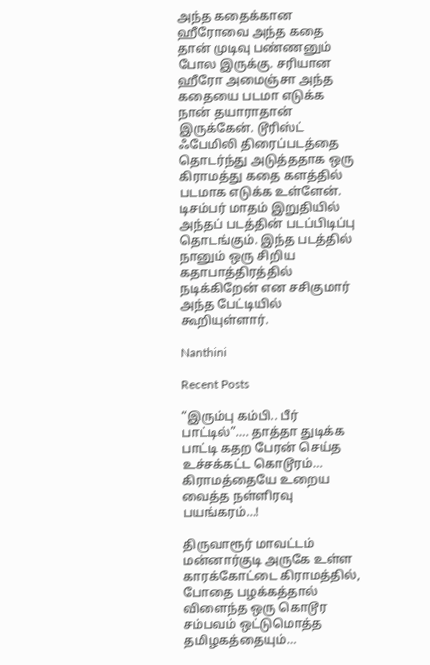அந்த கதைக்கான ஹீரோவை அந்த கதை தான் முடிவு பண்ணனும் போல இருக்கு. சரியான ஹீரோ அமைஞ்சா அந்த கதையை படமா எடுக்க நான் தயாராதான் இருக்கேன். டூரிஸ்ட் ஃபேமிலி திரைப்படத்தை தொடர்ந்து அடுத்ததாக ஒரு கிராமத்து கதை களத்தில் படமாக எடுக்க உள்ளேன். டிசம்பர் மாதம் இறுதியில் அந்தப் படத்தின் படப்பிடிப்பு தொடங்கும். இந்த படத்தில் நானும் ஒரு சிறிய கதாபாத்திரத்தில் நடிக்கிறேன் என சசிகுமார் அந்த பேட்டியில் கூறியுள்ளார்.

Nanthini

Recent Posts

“இரும்பு கம்பி.. பீர் பாட்டில்”…. தாத்தா துடிக்க பாட்டி கதற பேரன் செய்த உச்சக்கட்ட கொடூரம்… கிராமத்தையே உறைய வைத்த நள்ளிரவு பயங்கரம்…!

திருவாரூர் மாவட்டம் மன்னார்குடி அருகே உள்ள காரக்கோட்டை கிராமத்தில், போதை பழக்கத்தால் விளைந்த ஒரு கொடூர சம்பவம் ஒட்டுமொத்த தமிழகத்தையும்…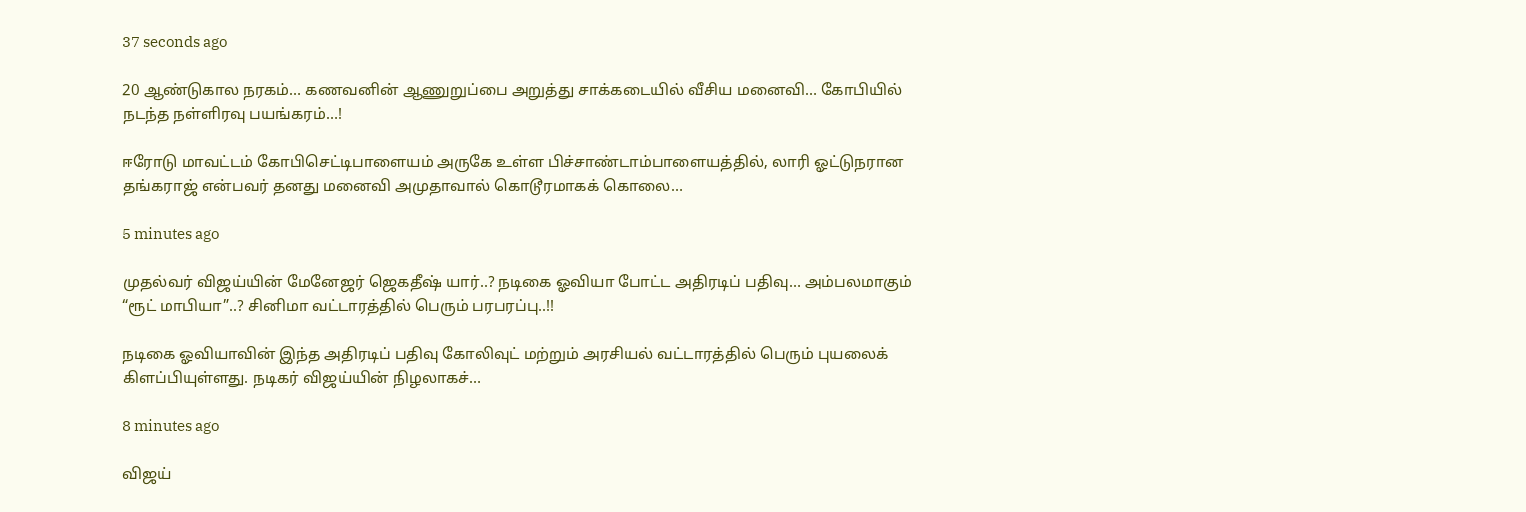37 seconds ago

20 ஆண்டுகால நரகம்… கணவனின் ஆணுறுப்பை அறுத்து சாக்கடையில் வீசிய மனைவி… கோபியில் நடந்த நள்ளிரவு பயங்கரம்…!

ஈரோடு மாவட்டம் கோபிசெட்டிபாளையம் அருகே உள்ள பிச்சாண்டாம்பாளையத்தில், லாரி ஓட்டுநரான தங்கராஜ் என்பவர் தனது மனைவி அமுதாவால் கொடூரமாகக் கொலை…

5 minutes ago

முதல்வர் விஜய்யின் மேனேஜர் ஜெகதீஷ் யார்..? நடிகை ஓவியா போட்ட அதிரடிப் பதிவு… அம்பலமாகும் “ரூட் மாபியா”..? சினிமா வட்டாரத்தில் பெரும் பரபரப்பு..!!

நடிகை ஓவியாவின் இந்த அதிரடிப் பதிவு கோலிவுட் மற்றும் அரசியல் வட்டாரத்தில் பெரும் புயலைக் கிளப்பியுள்ளது. நடிகர் விஜய்யின் நிழலாகச்…

8 minutes ago

விஜய்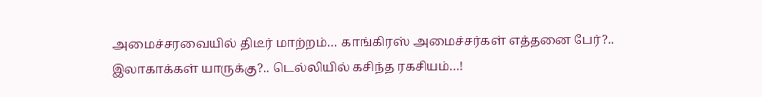அமைச்சரவையில் திடீர் மாற்றம்… காங்கிரஸ் அமைச்சர்கள் எத்தனை பேர்?.. இலாகாக்கள் யாருக்கு?.. டெல்லியில் கசிந்த ரகசியம்…!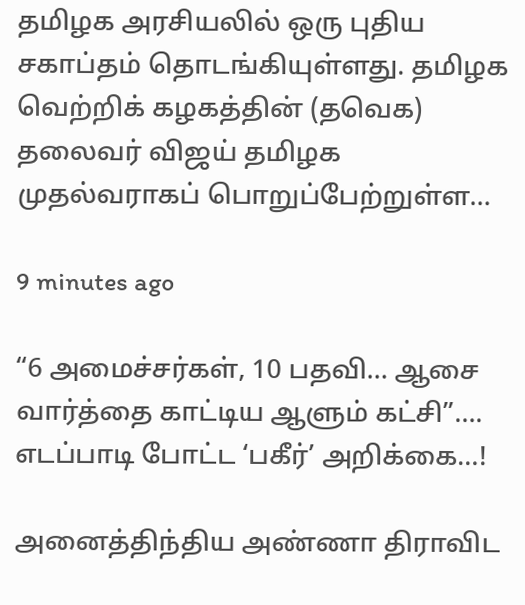தமிழக அரசியலில் ஒரு புதிய சகாப்தம் தொடங்கியுள்ளது. தமிழக வெற்றிக் கழகத்தின் (தவெக) தலைவர் விஜய் தமிழக முதல்வராகப் பொறுப்பேற்றுள்ள…

9 minutes ago

“6 அமைச்சர்கள், 10 பதவி… ஆசை வார்த்தை காட்டிய ஆளும் கட்சி”…. எடப்பாடி போட்ட ‘பகீர்’ அறிக்கை…!

அனைத்திந்திய அண்ணா திராவிட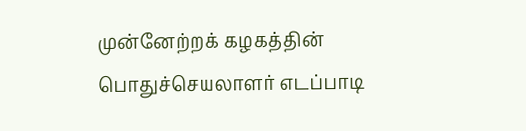முன்னேற்றக் கழகத்தின் பொதுச்செயலாளர் எடப்பாடி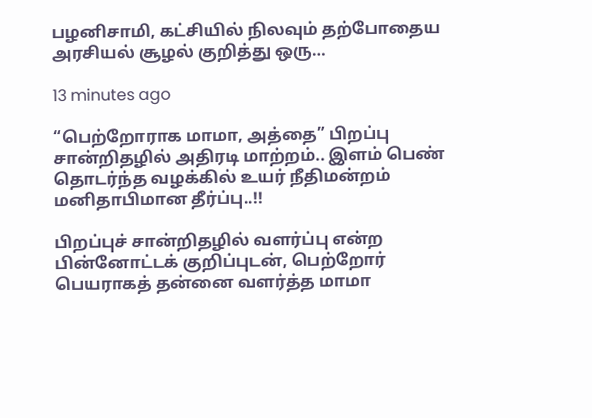பழனிசாமி, கட்சியில் நிலவும் தற்போதைய அரசியல் சூழல் குறித்து ஒரு…

13 minutes ago

“பெற்றோராக மாமா, அத்தை” பிறப்பு சான்றிதழில் அதிரடி மாற்றம்.. இளம் பெண் தொடர்ந்த வழக்கில் உயர் நீதிமன்றம் மனிதாபிமான தீர்ப்பு..!!

பிறப்புச் சான்றிதழில் வளர்ப்பு என்ற பின்னோட்டக் குறிப்புடன், பெற்றோர் பெயராகத் தன்னை வளர்த்த மாமா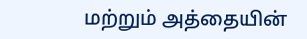மற்றும் அத்தையின்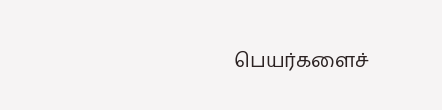பெயர்களைச்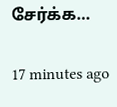சேர்க்க…

17 minutes ago